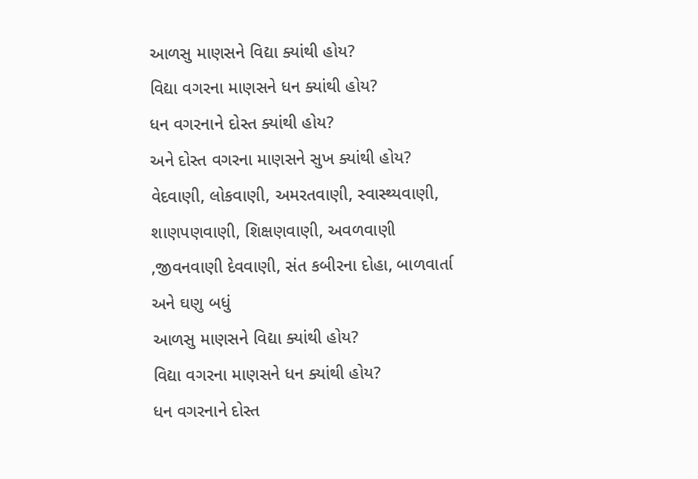આળસુ માણસને વિદ્યા ક્યાંથી હોય?
વિદ્યા વગરના માણસને ધન ક્યાંથી હોય?
ધન વગરનાને દોસ્ત ક્યાંથી હોય?
અને દોસ્ત વગરના માણસને સુખ ક્યાંથી હોય?
વેદવાણી, લોકવાણી, અમરતવાણી, સ્વાસ્થ્યવાણી, શાણપણવાણી, શિક્ષણવાણી, અવળવાણી ,જીવનવાણી દેવવાણી, સંત કબીરના દોહા, બાળવાર્તા અને ઘણુ બધું
આળસુ માણસને વિદ્યા ક્યાંથી હોય?
વિદ્યા વગરના માણસને ધન ક્યાંથી હોય?
ધન વગરનાને દોસ્ત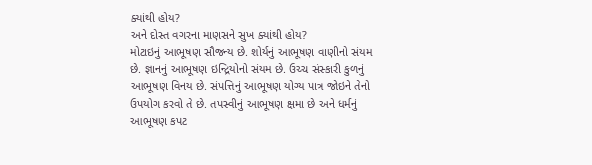ક્યાંથી હોય?
અને દોસ્ત વગરના માણસને સુખ ક્યાંથી હોય?
મોટાઇનું આભૂષણ સૌજન્ય છે. શોર્યનું આભૂષણ વાણીનો સંયમ છે. જ્ઞાનનું આભૂષણ ઇન્દ્રિયોનો સંયમ છે. ઉચ્ચ સંસ્કારી કુળનું આભૂષણ વિનય છે. સંપત્તિનું આભૂષણ યોગ્ય પાત્ર જોઇને તેનો ઉપયોગ કરવો તે છે. તપસ્વીનું આભૂષણ ક્ષમા છે અને ધર્મનું આભૂષણ કપટ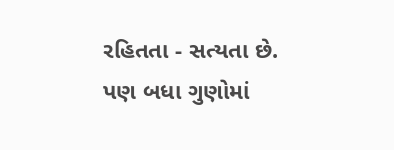રહિતતા - સત્યતા છે. પણ બધા ગુણોમાં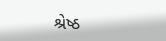શ્રેષ્ઠ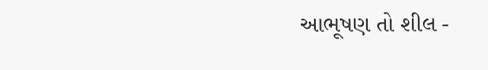આભૂષણ તો શીલ -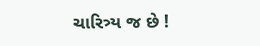ચારિત્ર્ય જ છે !